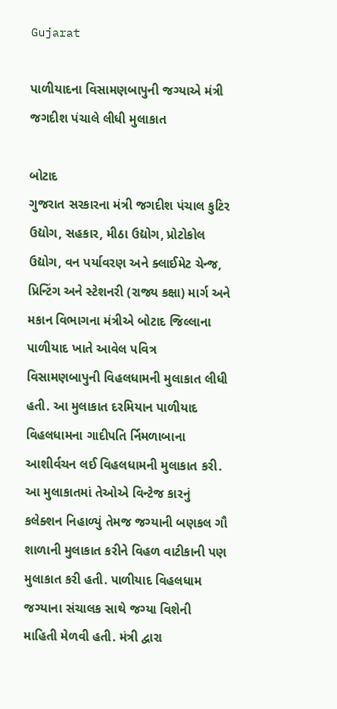Gujarat

પાળીયાદના વિસામણબાપુની જગ્યાએ મંત્રી જગદીશ પંચાલે લીધી મુલાકાત

બોટાદ
ગુજરાત સરકારના મંત્રી જગદીશ પંચાલ કુટિર ઉદ્યોગ, સહકાર, મીઠા ઉદ્યોગ, પ્રોટોકોલ ઉદ્યોગ, વન પર્યાવરણ અને ક્લાઈમેટ ચેન્જ, પ્રિન્ટિંગ અને સ્ટેશનરી (રાજ્ય કક્ષા) માર્ગ અને મકાન વિભાગના મંત્રીએ બોટાદ જિલ્લાના પાળીયાદ ખાતે આવેલ પવિત્ર વિસામણબાપુની વિહલધામની મુલાકાત લીધી હતી. આ મુલાકાત દરમિયાન પાળીયાદ વિહલધામના ગાદીપતિ ર્નિમળાબાના આશીર્વચન લઈ વિહલધામની મુલાકાત કરી. આ મુલાકાતમાં તેઓએ વિન્ટેજ કારનું કલેક્શન નિહાળ્યું તેમજ જગ્યાની બણકલ ગૌ શાળાની મુલાકાત કરીને વિહળ વાટીકાની પણ મુલાકાત કરી હતી. પાળીયાદ વિહલધામ જગ્યાના સંચાલક સાથે જગ્યા વિશેની માહિતી મેળવી હતી. મંત્રી દ્વારા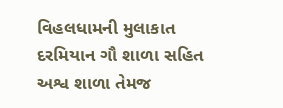વિહલધામની મુલાકાત દરમિયાન ગૌ શાળા સહિત અશ્વ શાળા તેમજ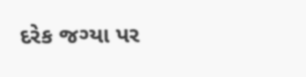દરેક જગ્યા પર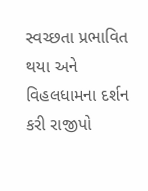સ્વચ્છતા પ્રભાવિત થયા અને વિહલધામના દર્શન કરી રાજીપો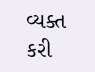વ્યક્ત કરી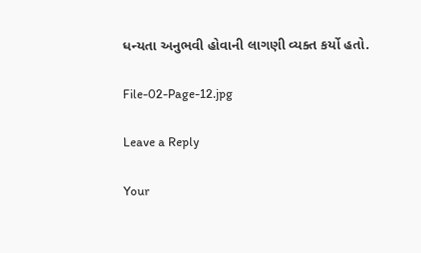ધન્યતા અનુભવી હોવાની લાગણી વ્યક્ત કર્યો હતો.

File-02-Page-12.jpg

Leave a Reply

Your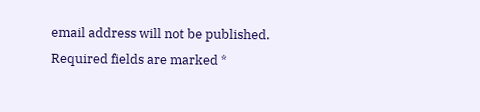email address will not be published. Required fields are marked *